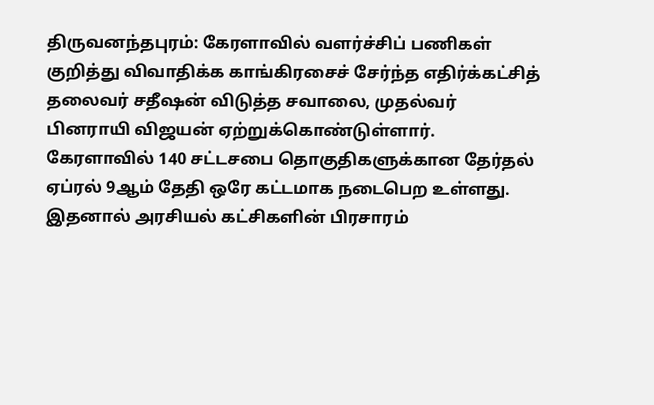திருவனந்தபுரம்: கேரளாவில் வளர்ச்சிப் பணிகள் குறித்து விவாதிக்க காங்கிரசைச் சேர்ந்த எதிர்க்கட்சித் தலைவர் சதீஷன் விடுத்த சவாலை, முதல்வர் பினராயி விஜயன் ஏற்றுக்கொண்டுள்ளார்.
கேரளாவில் 140 சட்டசபை தொகுதிகளுக்கான தேர்தல் ஏப்ரல் 9ஆம் தேதி ஒரே கட்டமாக நடைபெற உள்ளது. இதனால் அரசியல் கட்சிகளின் பிரசாரம்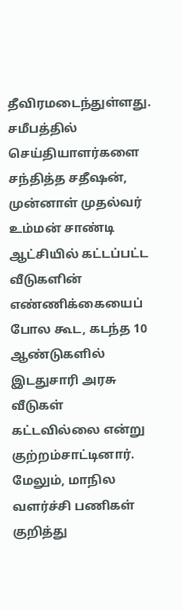தீவிரமடைந்துள்ளது.
சமீபத்தில் செய்தியாளர்களை சந்தித்த சதீஷன், முன்னாள் முதல்வர் உம்மன் சாண்டி ஆட்சியில் கட்டப்பட்ட வீடுகளின் எண்ணிக்கையைப் போல கூட, கடந்த 10 ஆண்டுகளில் இடதுசாரி அரசு வீடுகள் கட்டவில்லை என்று குற்றம்சாட்டினார். மேலும், மாநில வளர்ச்சி பணிகள் குறித்து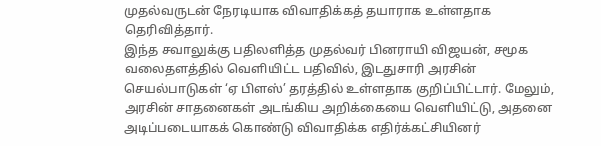முதல்வருடன் நேரடியாக விவாதிக்கத் தயாராக உள்ளதாக தெரிவித்தார்.
இந்த சவாலுக்கு பதிலளித்த முதல்வர் பினராயி விஜயன், சமூக வலைதளத்தில் வெளியிட்ட பதிவில், இடதுசாரி அரசின் செயல்பாடுகள் ‘ஏ பிளஸ்’ தரத்தில் உள்ளதாக குறிப்பிட்டார். மேலும், அரசின் சாதனைகள் அடங்கிய அறிக்கையை வெளியிட்டு, அதனை அடிப்படையாகக் கொண்டு விவாதிக்க எதிர்க்கட்சியினர்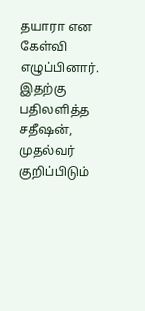தயாரா என கேள்வி எழுப்பினார்.
இதற்கு பதிலளித்த சதீஷன், முதல்வர் குறிப்பிடும்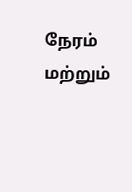நேரம் மற்றும்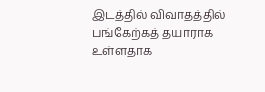இடத்தில் விவாதத்தில் பங்கேற்கத் தயாராக உள்ளதாக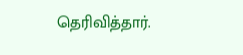தெரிவித்தார்.